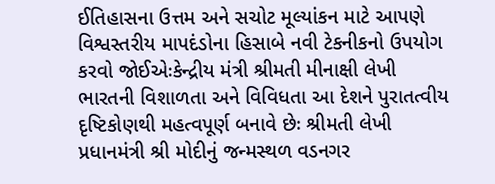ઈતિહાસના ઉત્તમ અને સચોટ મૂલ્યાંકન માટે આપણે વિશ્વસ્તરીય માપદંડોના હિસાબે નવી ટેકનીકનો ઉપયોગ કરવો જોઈએઃકેન્દ્રીય મંત્રી શ્રીમતી મીનાક્ષી લેખી
ભારતની વિશાળતા અને વિવિધતા આ દેશને પુરાતત્વીય દૃષ્ટિકોણથી મહત્વપૂર્ણ બનાવે છેઃ શ્રીમતી લેખી પ્રધાનમંત્રી શ્રી મોદીનું જન્મસ્થળ વડનગર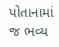પોતાનામાં જ ભવ્ય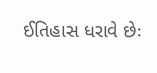ઈતિહાસ ધરાવે છેઃ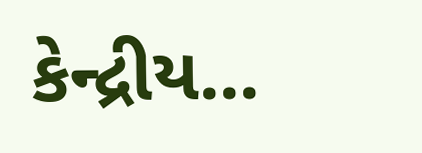કેન્દ્રીય...